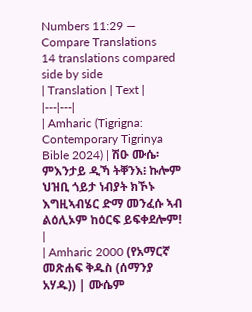Numbers 11:29 — Compare Translations
14 translations compared side by side
| Translation | Text |
|---|---|
| Amharic (Tigrigna: Contemporary Tigrinya Bible 2024) | ሽዑ ሙሴ፡ ምእንታይ ዲኻ ትቐንእ፧ ኩሎም ህዝቢ ጎይታ ነብያት ክኾኑ እግዚኣብሄር ድማ መንፈሱ ኣብ ልዕሊኦም ከዕርፍ ይፍቀደሎም! |
| Amharic 2000 (የአማርኛ መጽሐፍ ቅዱስ (ሰማንያ አሃዱ)) | ሙሴም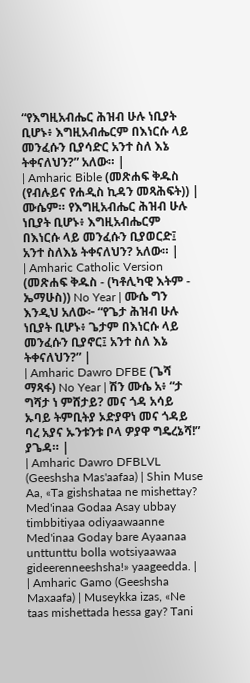“የእግዚአብሔር ሕዝብ ሁሉ ነቢያት ቢሆኑ፥ እግዚአብሔርም በእነርሱ ላይ መንፈሱን ቢያሳድር አንተ ስለ እኔ ትቀናለህን?” አለው። |
| Amharic Bible (መጽሐፍ ቅዱስ (የብሉይና የሐዲስ ኪዳን መጻሕፍት)) | ሙሴም። የእግዚአብሔር ሕዝብ ሁሉ ነቢያት ቢሆኑ፥ እግዚአብሔርም በእነርሱ ላይ መንፈሱን ቢያወርድ፤ አንተ ስለእኔ ትቀናለህን? አለው። |
| Amharic Catholic Version (መጽሐፍ ቅዱስ - (ካቶሊካዊ እትም - ኤማሁስ)) No Year | ሙሴ ግን እንዲህ አለው፦ “የጌታ ሕዝብ ሁሉ ነቢያት ቢሆኑ፥ ጌታም በእነርሱ ላይ መንፈሱን ቢያኖር፤ አንተ ስለ እኔ ትቀናለህን?” |
| Amharic Dawro DFBE (ጌሻ ማጻፋ) No Year | ሽን ሙሴ አ፥ “ታ ግሻታ ነ ምሸታይ? መና ጎዳ አሳይ ኡባይ ትምቢትያ ኦድያዋነ መና ጎዳይ ባረ አያና ኡንቱንቱ ቦላ ዎያዋ ግዴረኔሻ!” ያጌዳ። |
| Amharic Dawro DFBLVL (Geeshsha Mas'aafaa) | Shin Muse Aa, «Ta gishshataa ne mishettay? Med'inaa Godaa Asay ubbay timbbitiyaa odiyaawaanne Med'inaa Goday bare Ayaanaa unttunttu bolla wotsiyaawaa gideerenneeshsha!» yaageedda. |
| Amharic Gamo (Geeshsha Maxaafa) | Museykka izas, «Ne taas mishettada hessa gay? Tani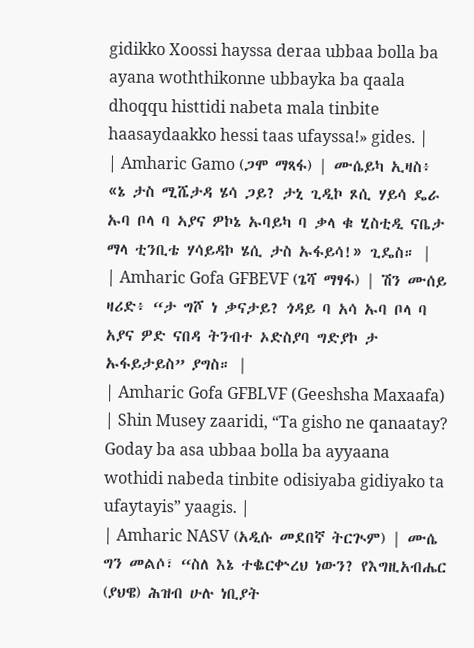gidikko Xoossi hayssa deraa ubbaa bolla ba ayana woththikonne ubbayka ba qaala dhoqqu histtidi nabeta mala tinbite haasaydaakko hessi taas ufayssa!» gides. |
| Amharic Gamo (ጋሞ ማጻፋ) | ሙሴይካ ኢዛስ፥ «ኔ ታስ ሚሼታዳ ሄሳ ጋይ? ታኒ ጊዲኮ ጾሲ ሃይሳ ዴራ ኡባ ቦላ ባ ኣያና ዎኮኔ ኡባይካ ባ ቃላ ቁ ሂስቲዲ ናቤታ ማላ ቲንቢቴ ሃሳይዳኮ ሄሲ ታስ ኡፋይሳ!» ጊዴስ። |
| Amharic Gofa GFBEVF (ጌሻ ማፃፋ) | ሽን ሙሰይ ዛሪድ፥ “ታ ግሾ ነ ቃናታይ? ጎዳይ ባ አሳ ኡባ ቦላ ባ አያና ዎድ ናበዳ ትንብተ ኦድስያባ ግድያኮ ታ ኡፋይታይስ” ያግስ። |
| Amharic Gofa GFBLVF (Geeshsha Maxaafa) | Shin Musey zaaridi, “Ta gisho ne qanaatay? Goday ba asa ubbaa bolla ba ayyaana wothidi nabeda tinbite odisiyaba gidiyako ta ufaytayis” yaagis. |
| Amharic NASV (አዲሱ መደበኛ ትርጒም) | ሙሴ ግን መልሶ፣ “ስለ እኔ ተቈርቍረህ ነውን? የእግዚአብሔር (ያህዌ) ሕዝብ ሁሉ ነቢያት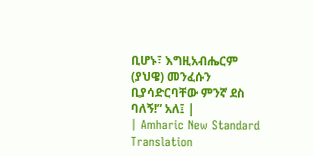ቢሆኑ፣ እግዚአብሔርም (ያህዌ) መንፈሱን ቢያሳድርባቸው ምንኛ ደስ ባለኝ!” አለ፤ |
| Amharic New Standard Translation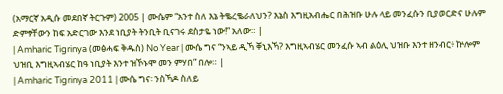(አማርኛ አዲሱ መደበኛ ትርጉም) 2005 | ሙሴም “አንተ ስለ እኔ ትቈረቈራለህን? እኔስ እግዚአብሔር በሕዝቡ ሁሉ ላይ መንፈሱን ቢያወርድና ሁሉም ድምፃቸውን ከፍ አድርገው እንደ ነቢያት ትንቢት ቢናገሩ ደስታዬ ነው!” አለው። |
| Amharic Tigrinya (መፅሓፍ ቅዱስ) No Year | ሙሴ ግና “ንኣይ ዲኻ ቐኒእኻ? እግዚኣብሄር መንፈሱ ኣብ ልዕሊ ህዝቡ እንተ ዘንብር፥ ኵሎም ህዝቢ እግዚኣብሄር ከዓ ነቢያት እንተ ዝኾኑሞ መን ምሃበ” በሎ። |
| Amharic Tigrinya 2011 | ሙሴ ግና፡ ንስኻዶ ስለይ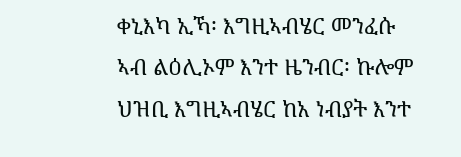ቀኒእካ ኢኻ፡ እግዚኣብሄር መንፈሱ ኣብ ልዕሊኦም እንተ ዜንብር፡ ኩሎም ህዝቢ እግዚኣብሄር ከአ ነብያት እንተ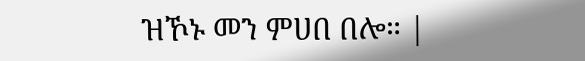ዝኾኑ መን ምሀበ በሎ። |